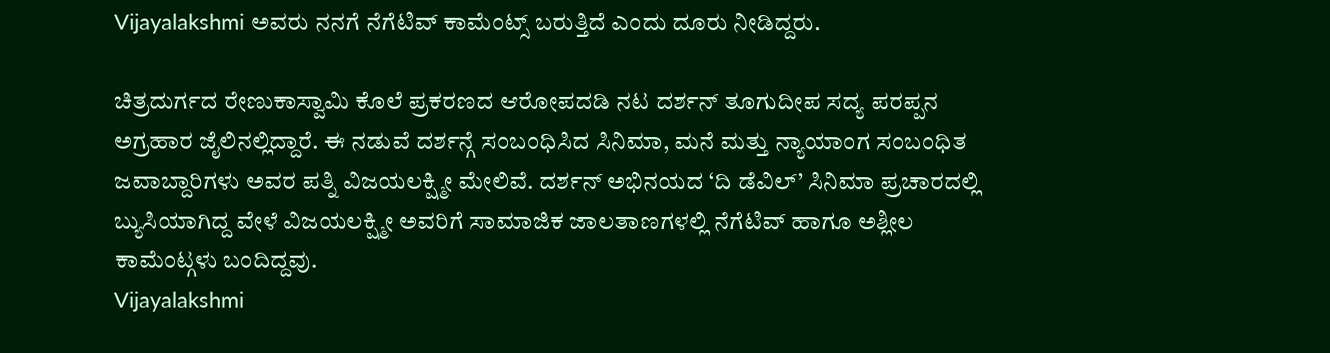Vijayalakshmi ಅವರು ನನಗೆ ನೆಗೆಟಿವ್ ಕಾಮೆಂಟ್ಸ್ ಬರುತ್ತಿದೆ ಎಂದು ದೂರು ನೀಡಿದ್ದರು.

ಚಿತ್ರದುರ್ಗದ ರೇಣುಕಾಸ್ವಾಮಿ ಕೊಲೆ ಪ್ರಕರಣದ ಆರೋಪದಡಿ ನಟ ದರ್ಶನ್ ತೂಗುದೀಪ ಸದ್ಯ ಪರಪ್ಪನ ಅಗ್ರಹಾರ ಜೈಲಿನಲ್ಲಿದ್ದಾರೆ. ಈ ನಡುವೆ ದರ್ಶನ್ಗೆ ಸಂಬಂಧಿಸಿದ ಸಿನಿಮಾ, ಮನೆ ಮತ್ತು ನ್ಯಾಯಾಂಗ ಸಂಬಂಧಿತ ಜವಾಬ್ದಾರಿಗಳು ಅವರ ಪತ್ನಿ ವಿಜಯಲಕ್ಷ್ಮೀ ಮೇಲಿವೆ. ದರ್ಶನ್ ಅಭಿನಯದ ‘ದಿ ಡೆವಿಲ್’ ಸಿನಿಮಾ ಪ್ರಚಾರದಲ್ಲಿ ಬ್ಯುಸಿಯಾಗಿದ್ದ ವೇಳೆ ವಿಜಯಲಕ್ಷ್ಮೀ ಅವರಿಗೆ ಸಾಮಾಜಿಕ ಜಾಲತಾಣಗಳಲ್ಲಿ ನೆಗೆಟಿವ್ ಹಾಗೂ ಅಶ್ಲೀಲ ಕಾಮೆಂಟ್ಗಳು ಬಂದಿದ್ದವು.
Vijayalakshmi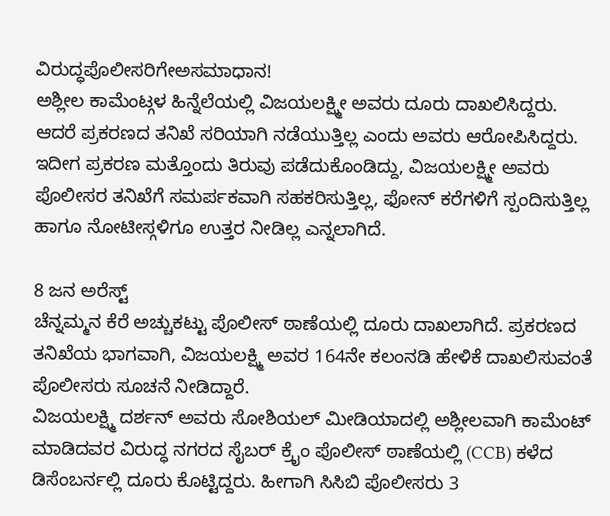ವಿರುದ್ಧಪೊಲೀಸರಿಗೇಅಸಮಾಧಾನ!
ಅಶ್ಲೀಲ ಕಾಮೆಂಟ್ಗಳ ಹಿನ್ನೆಲೆಯಲ್ಲಿ ವಿಜಯಲಕ್ಷ್ಮೀ ಅವರು ದೂರು ದಾಖಲಿಸಿದ್ದರು. ಆದರೆ ಪ್ರಕರಣದ ತನಿಖೆ ಸರಿಯಾಗಿ ನಡೆಯುತ್ತಿಲ್ಲ ಎಂದು ಅವರು ಆರೋಪಿಸಿದ್ದರು.
ಇದೀಗ ಪ್ರಕರಣ ಮತ್ತೊಂದು ತಿರುವು ಪಡೆದುಕೊಂಡಿದ್ದು, ವಿಜಯಲಕ್ಷ್ಮೀ ಅವರು ಪೊಲೀಸರ ತನಿಖೆಗೆ ಸಮರ್ಪಕವಾಗಿ ಸಹಕರಿಸುತ್ತಿಲ್ಲ, ಫೋನ್ ಕರೆಗಳಿಗೆ ಸ್ಪಂದಿಸುತ್ತಿಲ್ಲ ಹಾಗೂ ನೋಟೀಸ್ಗಳಿಗೂ ಉತ್ತರ ನೀಡಿಲ್ಲ ಎನ್ನಲಾಗಿದೆ.

8 ಜನ ಅರೆಸ್ಟ್
ಚೆನ್ನಮ್ಮನ ಕೆರೆ ಅಚ್ಚುಕಟ್ಟು ಪೊಲೀಸ್ ಠಾಣೆಯಲ್ಲಿ ದೂರು ದಾಖಲಾಗಿದೆ. ಪ್ರಕರಣದ ತನಿಖೆಯ ಭಾಗವಾಗಿ, ವಿಜಯಲಕ್ಷ್ಮಿ ಅವರ 164ನೇ ಕಲಂನಡಿ ಹೇಳಿಕೆ ದಾಖಲಿಸುವಂತೆ ಪೊಲೀಸರು ಸೂಚನೆ ನೀಡಿದ್ದಾರೆ.
ವಿಜಯಲಕ್ಷ್ಮಿ ದರ್ಶನ್ ಅವರು ಸೋಶಿಯಲ್ ಮೀಡಿಯಾದಲ್ಲಿ ಅಶ್ಲೀಲವಾಗಿ ಕಾಮೆಂಟ್ ಮಾಡಿದವರ ವಿರುದ್ಧ ನಗರದ ಸೈಬರ್ ಕ್ರೈಂ ಪೊಲೀಸ್ ಠಾಣೆಯಲ್ಲಿ (CCB) ಕಳೆದ ಡಿಸೆಂಬರ್ನಲ್ಲಿ ದೂರು ಕೊಟ್ಟಿದ್ದರು. ಹೀಗಾಗಿ ಸಿಸಿಬಿ ಪೊಲೀಸರು 3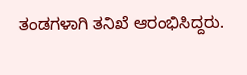ತಂಡಗಳಾಗಿ ತನಿಖೆ ಆರಂಭಿಸಿದ್ದರು.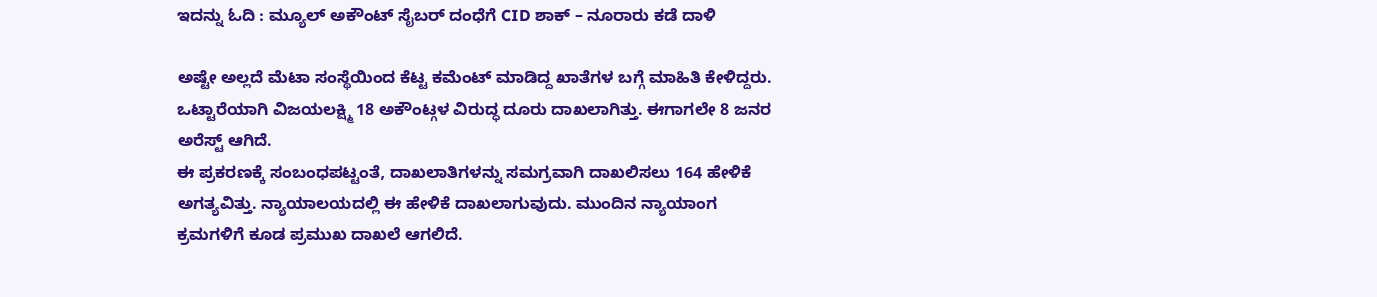ಇದನ್ನು ಓದಿ : ಮ್ಯೂಲ್ ಅಕೌಂಟ್ ಸೈಬರ್ ದಂಧೆಗೆ CID ಶಾಕ್ – ನೂರಾರು ಕಡೆ ದಾಳಿ

ಅಷ್ಟೇ ಅಲ್ಲದೆ ಮೆಟಾ ಸಂಸ್ಥೆಯಿಂದ ಕೆಟ್ಟ ಕಮೆಂಟ್ ಮಾಡಿದ್ದ ಖಾತೆಗಳ ಬಗ್ಗೆ ಮಾಹಿತಿ ಕೇಳಿದ್ದರು. ಒಟ್ಟಾರೆಯಾಗಿ ವಿಜಯಲಕ್ಷ್ಮಿ 18 ಅಕೌಂಟ್ಗಳ ವಿರುದ್ಧ ದೂರು ದಾಖಲಾಗಿತ್ತು. ಈಗಾಗಲೇ 8 ಜನರ ಅರೆಸ್ಟ್ ಆಗಿದೆ.
ಈ ಪ್ರಕರಣಕ್ಕೆ ಸಂಬಂಧಪಟ್ಟಂತೆ, ದಾಖಲಾತಿಗಳನ್ನು ಸಮಗ್ರವಾಗಿ ದಾಖಲಿಸಲು 164 ಹೇಳಿಕೆ ಅಗತ್ಯವಿತ್ತು. ನ್ಯಾಯಾಲಯದಲ್ಲಿ ಈ ಹೇಳಿಕೆ ದಾಖಲಾಗುವುದು. ಮುಂದಿನ ನ್ಯಾಯಾಂಗ ಕ್ರಮಗಳಿಗೆ ಕೂಡ ಪ್ರಮುಖ ದಾಖಲೆ ಆಗಲಿದೆ.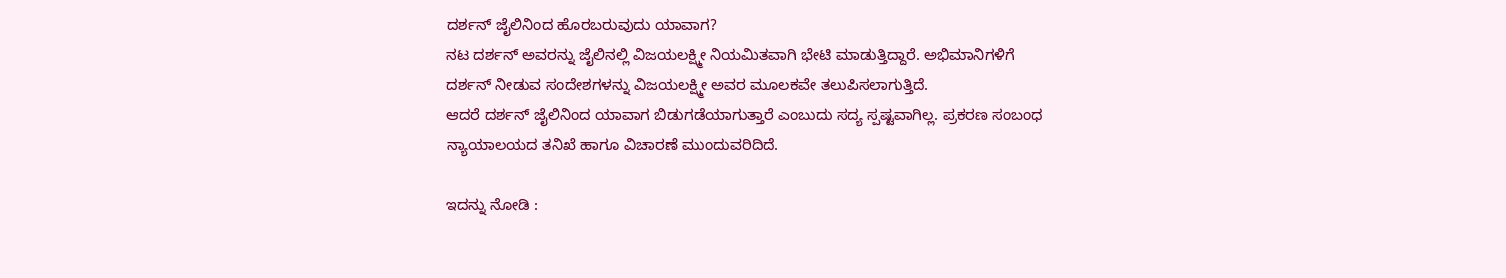ದರ್ಶನ್ ಜೈಲಿನಿಂದ ಹೊರಬರುವುದು ಯಾವಾಗ?
ನಟ ದರ್ಶನ್ ಅವರನ್ನು ಜೈಲಿನಲ್ಲಿ ವಿಜಯಲಕ್ಷ್ಮೀ ನಿಯಮಿತವಾಗಿ ಭೇಟಿ ಮಾಡುತ್ತಿದ್ದಾರೆ. ಅಭಿಮಾನಿಗಳಿಗೆ ದರ್ಶನ್ ನೀಡುವ ಸಂದೇಶಗಳನ್ನು ವಿಜಯಲಕ್ಷ್ಮೀ ಅವರ ಮೂಲಕವೇ ತಲುಪಿಸಲಾಗುತ್ತಿದೆ.
ಆದರೆ ದರ್ಶನ್ ಜೈಲಿನಿಂದ ಯಾವಾಗ ಬಿಡುಗಡೆಯಾಗುತ್ತಾರೆ ಎಂಬುದು ಸದ್ಯ ಸ್ಪಷ್ಟವಾಗಿಲ್ಲ. ಪ್ರಕರಣ ಸಂಬಂಧ ನ್ಯಾಯಾಲಯದ ತನಿಖೆ ಹಾಗೂ ವಿಚಾರಣೆ ಮುಂದುವರಿದಿದೆ.

ಇದನ್ನು ನೋಡಿ :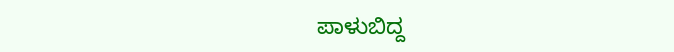ಪಾಳುಬಿದ್ದ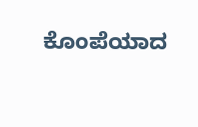ಕೊಂಪೆಯಾದ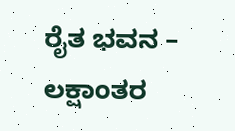ರೈತ ಭವನ – ಲಕ್ಷಾಂತರ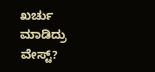ಖರ್ಚು ಮಾಡಿದ್ರು ವೇಸ್ಟ್?